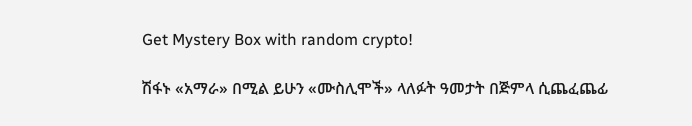Get Mystery Box with random crypto!

ሽፋኑ «አማራ» በሚል ይሁን «ሙስሊሞች» ላለፉት ዓመታት በጅምላ ሲጨፈጨፊ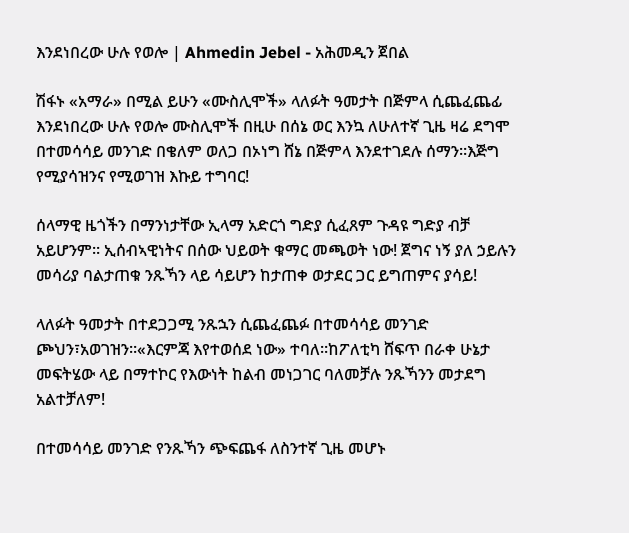እንደነበረው ሁሉ የወሎ | Ahmedin Jebel - አሕመዲን ጀበል

ሽፋኑ «አማራ» በሚል ይሁን «ሙስሊሞች» ላለፉት ዓመታት በጅምላ ሲጨፈጨፊ እንደነበረው ሁሉ የወሎ ሙስሊሞች በዚሁ በሰኔ ወር እንኳ ለሁለተኛ ጊዜ ዛሬ ደግሞ በተመሳሳይ መንገድ በቄለም ወለጋ በኦነግ ሸኔ በጅምላ እንደተገደሉ ሰማን።እጅግ የሚያሳዝንና የሚወገዝ እኩይ ተግባር!

ሰላማዊ ዜጎችን በማንነታቸው ኢላማ አድርጎ ግድያ ሲፈጸም ጉዳዩ ግድያ ብቻ አይሆንም። ኢሰብኣዊነትና በሰው ህይወት ቁማር መጫወት ነው! ጀግና ነኝ ያለ ኃይሉን መሳሪያ ባልታጠቁ ንጹኻን ላይ ሳይሆን ከታጠቀ ወታደር ጋር ይግጠምና ያሳይ!

ላለፉት ዓመታት በተደጋጋሚ ንጹኋን ሲጨፈጨፉ በተመሳሳይ መንገድ ጮህን፣አወገዝን።«እርምጃ እየተወሰደ ነው» ተባለ።ከፖለቲካ ሸፍጥ በራቀ ሁኔታ መፍትሄው ላይ በማተኮር የእውነት ከልብ መነጋገር ባለመቻሉ ንጹኻንን መታደግ አልተቻለም!

በተመሳሳይ መንገድ የንጹኻን ጭፍጨፋ ለስንተኛ ጊዜ መሆኑ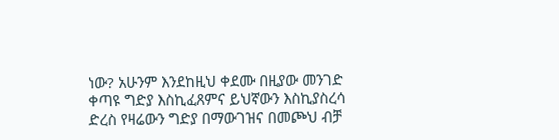ነው? አሁንም እንደከዚህ ቀደሙ በዚያው መንገድ ቀጣዩ ግድያ እስኪፈጸምና ይህኛውን እስኪያስረሳ ድረስ የዛሬውን ግድያ በማውገዝና በመጮህ ብቻ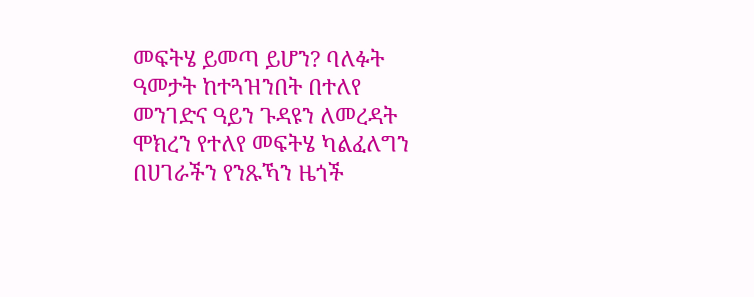መፍትሄ ይመጣ ይሆን? ባለፉት ዓመታት ከተጓዝንበት በተለየ መንገድና ዓይን ጉዳዩን ለመረዳት ሞክረን የተለየ መፍትሄ ካልፈለግን በሀገራችን የንጹኻን ዜጎች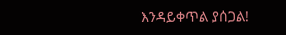እንዳይቀጥል ያሰጋል!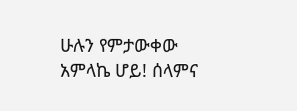ሁሉን የምታውቀው አምላኬ ሆይ! ሰላምና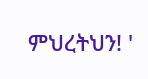ምህረትህን! '